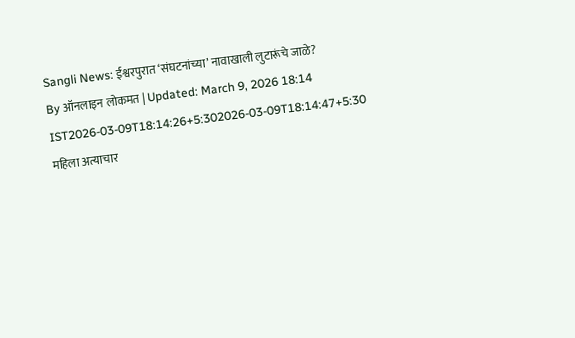Sangli News: ईश्वरपुरात ‘संघटनांच्या’ नावाखाली लुटारूंचे जाळे?
By ऑनलाइन लोकमत | Updated: March 9, 2026 18:14 IST2026-03-09T18:14:26+5:302026-03-09T18:14:47+5:30
महिला अत्याचार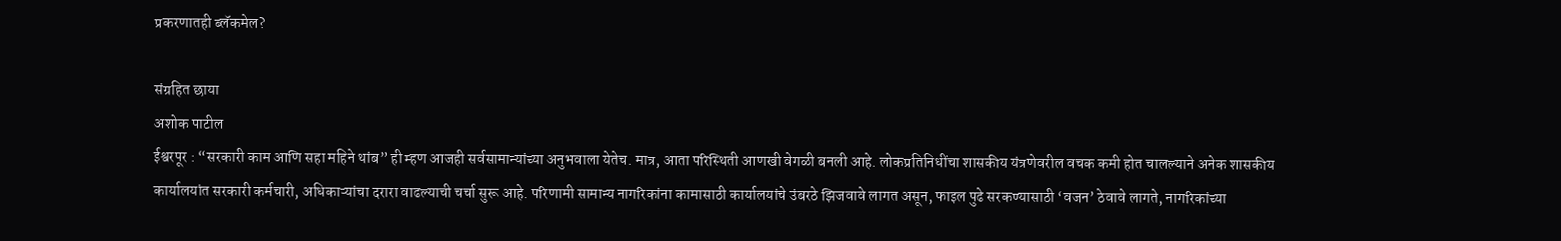प्रकरणातही ब्लॅकमेल?

संग्रहित छाया
अशोक पाटील
ईश्वरपूर : “सरकारी काम आणि सहा महिने थांब” ही म्हण आजही सर्वसामान्यांच्या अनुभवाला येतेच. मात्र, आता परिस्थिती आणखी वेगळी बनली आहे. लोकप्रतिनिधींचा शासकीय यंत्रणेवरील वचक कमी होत चालल्याने अनेक शासकीय कार्यालयांत सरकारी कर्मचारी, अधिकाऱ्यांचा दरारा वाढल्याची चर्चा सुरू आहे. परिणामी सामान्य नागरिकांना कामासाठी कार्यालयांचे उंबरठे झिजवावे लागत असून, फाइल पुढे सरकण्यासाठी ‘वजन’ ठेवावे लागते, नागरिकांच्या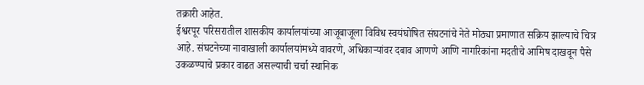तक्रारी आहेत.
ईश्वरपूर परिसरातील शासकीय कार्यालयांच्या आजूबाजूला विविध स्वयंघोषित संघटनांचे नेते मोठ्या प्रमाणात सक्रिय झाल्याचे चित्र आहे. संघटनेच्या नावाखाली कार्यालयांमध्ये वावरणे, अधिकाऱ्यांवर दबाव आणणे आणि नागरिकांना मदतीचे आमिष दाखवून पैसे उकळण्याचे प्रकार वाढत असल्याची चर्चा स्थानिक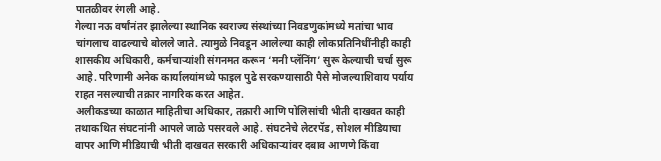पातळीवर रंगली आहे.
गेल्या नऊ वर्षांनंतर झालेल्या स्थानिक स्वराज्य संस्थांच्या निवडणुकांमध्ये मतांचा भाव चांगलाच वाढल्याचे बोलले जाते. त्यामुळे निवडून आलेल्या काही लोकप्रतिनिधींनीही काही शासकीय अधिकारी, कर्मचाऱ्यांशी संगनमत करून ‘मनी प्लॅनिंग’ सुरू केल्याची चर्चा सुरू आहे. परिणामी अनेक कार्यालयांमध्ये फाइल पुढे सरकण्यासाठी पैसे मोजल्याशिवाय पर्याय राहत नसल्याची तक्रार नागरिक करत आहेत.
अलीकडच्या काळात माहितीचा अधिकार, तक्रारी आणि पोलिसांची भीती दाखवत काही तथाकथित संघटनांनी आपले जाळे पसरवले आहे. संघटनेचे लेटरपॅड, सोशल मीडियाचा वापर आणि मीडियाची भीती दाखवत सरकारी अधिकाऱ्यांवर दबाव आणणे किंवा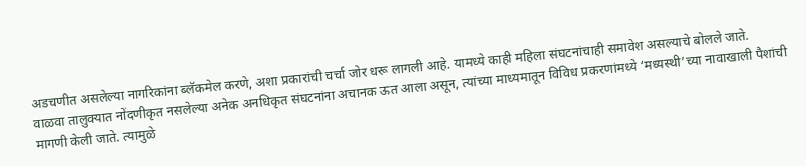अडचणीत असलेल्या नागरिकांना ब्लॅकमेल करणे, अशा प्रकारांची चर्चा जोर धरू लागली आहे. यामध्ये काही महिला संघटनांचाही समावेश असल्याचे बोलले जाते.
वाळवा तालुक्यात नोंदणीकृत नसलेल्या अनेक अनधिकृत संघटनांना अचानक ऊत आला असून, त्यांच्या माध्यमातून विविध प्रकरणांमध्ये ‘मध्यस्थी’च्या नावाखाली पैशांची मागणी केली जाते. त्यामुळे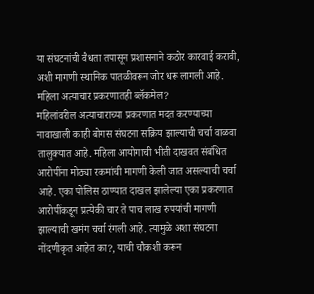या संघटनांची वैधता तपासून प्रशासनाने कठोर कारवाई करावी, अशी मागणी स्थानिक पातळीवरून जोर धरू लागली आहे.
महिला अत्याचार प्रकरणातही ब्लॅकमेल?
महिलांवरील अत्याचाराच्या प्रकरणात मदत करण्याच्या नावाखाली काही बोगस संघटना सक्रिय झाल्याची चर्चा वाळवा तालुक्यात आहे. महिला आयोगाची भीती दाखवत संबंधित आरोपींना मोठ्या रकमांची मागणी केली जात असल्याची चर्चा आहे. एका पोलिस ठाण्यात दाखल झालेल्या एका प्रकरणात आरोपींकडून प्रत्येकी चार ते पाच लाख रुपयांची मागणी झाल्याची खमंग चर्चा रंगली आहे. त्यामुळे अशा संघटना नोंदणीकृत आहेत का?, याची चौकशी करून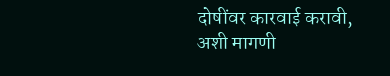दोषींवर कारवाई करावी, अशी मागणी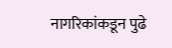नागरिकांकडून पुढे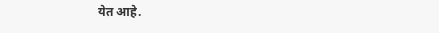येत आहे.